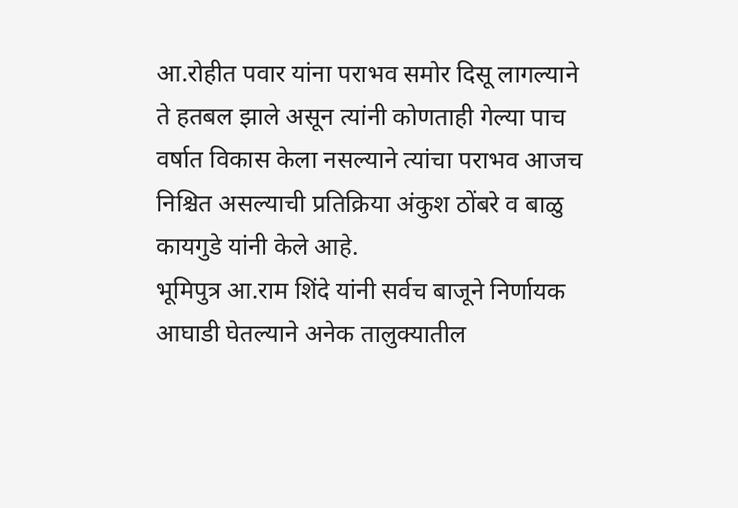आ.रोहीत पवार यांना पराभव समोर दिसू लागल्याने ते हतबल झाले असून त्यांनी कोणताही गेल्या पाच वर्षात विकास केला नसल्याने त्यांचा पराभव आजच निश्चित असल्याची प्रतिक्रिया अंकुश ठोंबरे व बाळु कायगुडे यांनी केले आहे.
भूमिपुत्र आ.राम शिंदे यांनी सर्वच बाजूने निर्णायक आघाडी घेतल्याने अनेक तालुक्यातील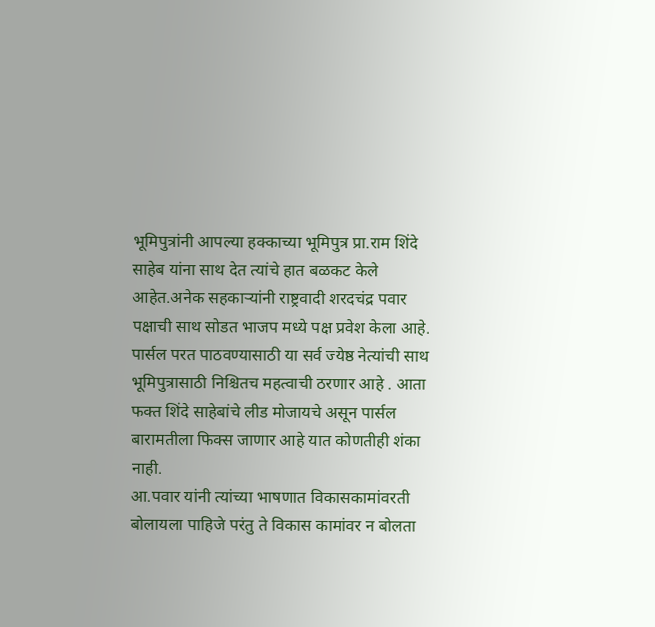भूमिपुत्रांनी आपल्या हक्काच्या भूमिपुत्र प्रा.राम शिंदे साहेब यांना साथ देत त्यांचे हात बळकट केले आहेत.अनेक सहकाऱ्यांनी राष्ट्रवादी शरदचंद्र पवार पक्षाची साथ सोडत भाजप मध्ये पक्ष प्रवेश केला आहे. पार्सल परत पाठवण्यासाठी या सर्व ज्येष्ठ नेत्यांची साथ भूमिपुत्रासाठी निश्चितच महत्वाची ठरणार आहे . आता फक्त शिंदे साहेबांचे लीड मोजायचे असून पार्सल बारामतीला फिक्स जाणार आहे यात कोणतीही शंका नाही.
आ.पवार यांनी त्यांच्या भाषणात विकासकामांवरती बोलायला पाहिजे परंतु ते विकास कामांवर न बोलता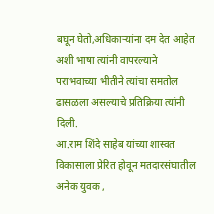बघून घेतो,अधिकाऱ्यांना दम देत आहेत अशी भाषा त्यांनी वापरल्याने पराभवाच्या भीतीने त्यांचा समतोल ढासळला असल्याचे प्रतिक्रिया त्यांनी दिली.
आ.राम शिंदे साहेब यांच्या शास्वत विकासाला प्रेरित होवून मतदारसंघातील अनेक युवक ,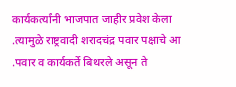कार्यकर्त्यांनी भाजपात जाहीर प्रवेश केला .त्यामुळे राष्ट्रवादी शरादचंद्र पवार पक्षाचे आ .पवार व कार्यकर्ते बिथरले असून ते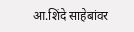आ.शिंदे साहेबांवर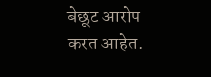बेछूट आरोप करत आहेत.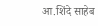आ.शिंदे साहेब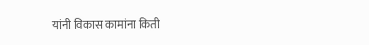यांनी विकास कामांना किती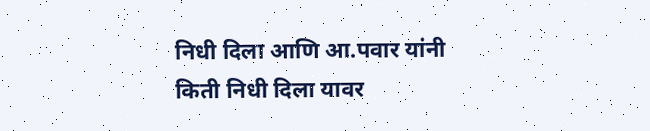निधी दिला आणि आ.पवार यांनी किती निधी दिला यावर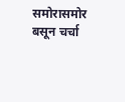समोरासमोर बसून चर्चा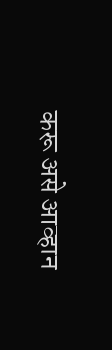करू असे आव्हान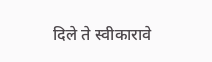दिले ते स्वीकारावे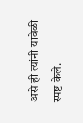असे ही त्यांनी यावेळी स्पष्ट केले.